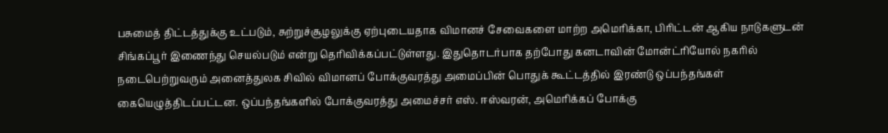பசுமைத் திட்டத்துக்கு உட்படும், சுற்றுச்சூழலுக்கு ஏற்புடையதாக விமானச் சேவைகளை மாற்ற அமெரிக்கா, பிரிட்டன் ஆகிய நாடுகளுடன் சிங்கப்பூர் இணைந்து செயல்படும் என்று தெரிவிக்கப்பட்டுள்ளது. இதுதொடர்பாக தற்போது கனடாவின் மோன்ட்ரியோல் நகரில் நடைபெற்றுவரும் அனைத்துலக சிவில் விமானப் போக்குவரத்து அமைப்பின் பொதுக் கூட்டத்தில் இரண்டு ஒப்பந்தங்கள் கையெழுத்திடப்பட்டன. ஒப்பந்தங்களில் போக்குவரத்து அமைச்சர் எஸ். ஈஸ்வரன், அமெரிக்கப் போக்கு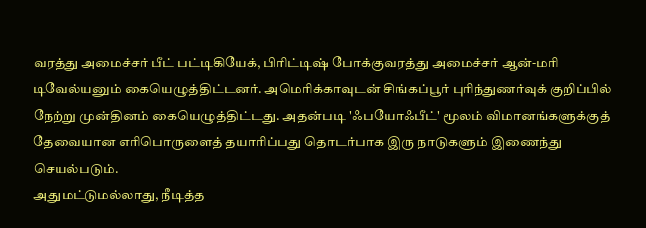வரத்து அமைச்சர் பீட் பட்டிகியேக், பிரிட்டிஷ் போக்குவரத்து அமைச்சர் ஆன்-மரி டிவேல்யனும் கையெழுத்திட்டனர். அமெரிக்காவுடன் சிங்கப்பூர் புரிந்துணர்வுக் குறிப்பில் நேற்று முன்தினம் கையெழுத்திட்டது. அதன்படி 'ஃபயோஃபீட்' மூலம் விமானங்களுக்குத் தேவையான எரிபொருளைத் தயாரிப்பது தொடர்பாக இரு நாடுகளும் இணைந்து செயல்படும்.
அதுமட்டுமல்லாது, நீடித்த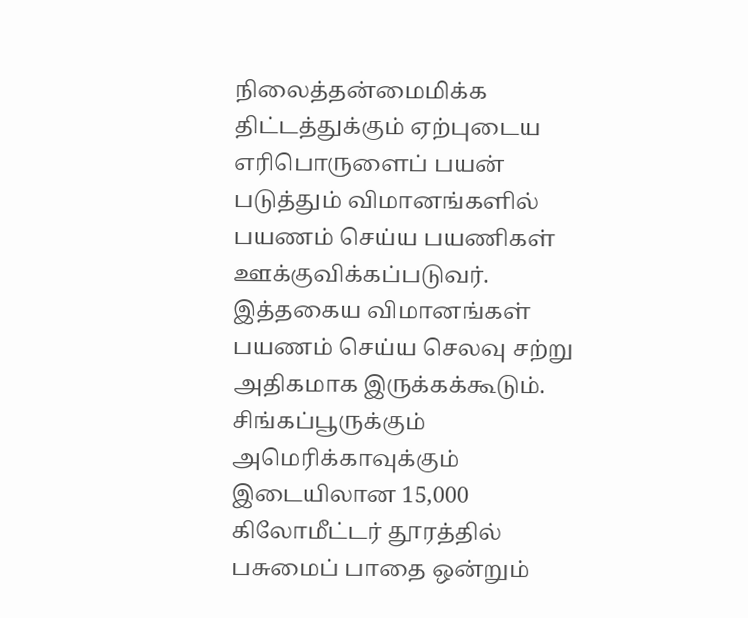நிலைத்தன்மைமிக்க திட்டத்துக்கும் ஏற்புடைய எரிபொருளைப் பயன்
படுத்தும் விமானங்களில் பயணம் செய்ய பயணிகள் ஊக்குவிக்கப்படுவர். இத்தகைய விமானங்கள் பயணம் செய்ய செலவு சற்று அதிகமாக இருக்கக்கூடும்.
சிங்கப்பூருக்கும் அமெரிக்காவுக்கும் இடையிலான 15,000 கிலோமீட்டர் தூரத்தில் பசுமைப் பாதை ஒன்றும்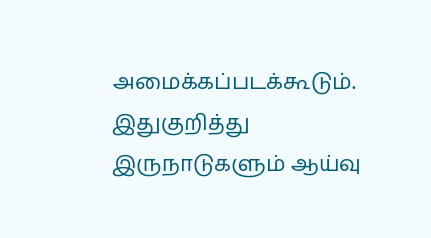அமைக்கப்படக்கூடும். இதுகுறித்து இருநாடுகளும் ஆய்வு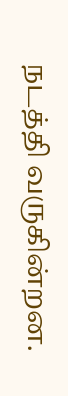நடத்தி வருகின்றன.